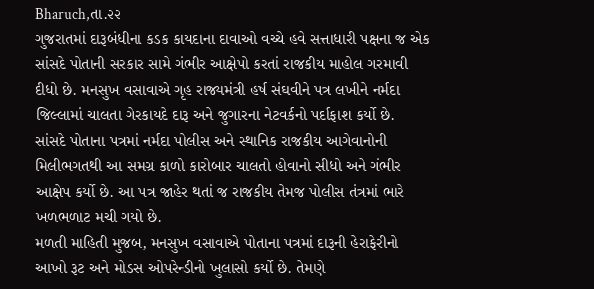Bharuch,તા.૨૨
ગુજરાતમાં દારૂબંધીના કડક કાયદાના દાવાઓ વચ્ચે હવે સત્તાધારી પક્ષના જ એક સાંસદે પોતાની સરકાર સામે ગંભીર આક્ષેપો કરતાં રાજકીય માહોલ ગરમાવી દીધો છે. મનસુખ વસાવાએ ગૃહ રાજ્યમંત્રી હર્ષ સંઘવીને પત્ર લખીને નર્મદા જિલ્લામાં ચાલતા ગેરકાયદે દારૂ અને જુગારના નેટવર્કનો પર્દાફાશ કર્યો છે.
સાંસદે પોતાના પત્રમાં નર્મદા પોલીસ અને સ્થાનિક રાજકીય આગેવાનોની મિલીભગતથી આ સમગ્ર કાળો કારોબાર ચાલતો હોવાનો સીધો અને ગંભીર આક્ષેપ કર્યો છે. આ પત્ર જાહેર થતાં જ રાજકીય તેમજ પોલીસ તંત્રમાં ભારે ખળભળાટ મચી ગયો છે.
મળતી માહિતી મુજબ, મનસુખ વસાવાએ પોતાના પત્રમાં દારૂની હેરાફેરીનો આખો રૂટ અને મોડસ ઓપરેન્ડીનો ખુલાસો કર્યો છે. તેમણે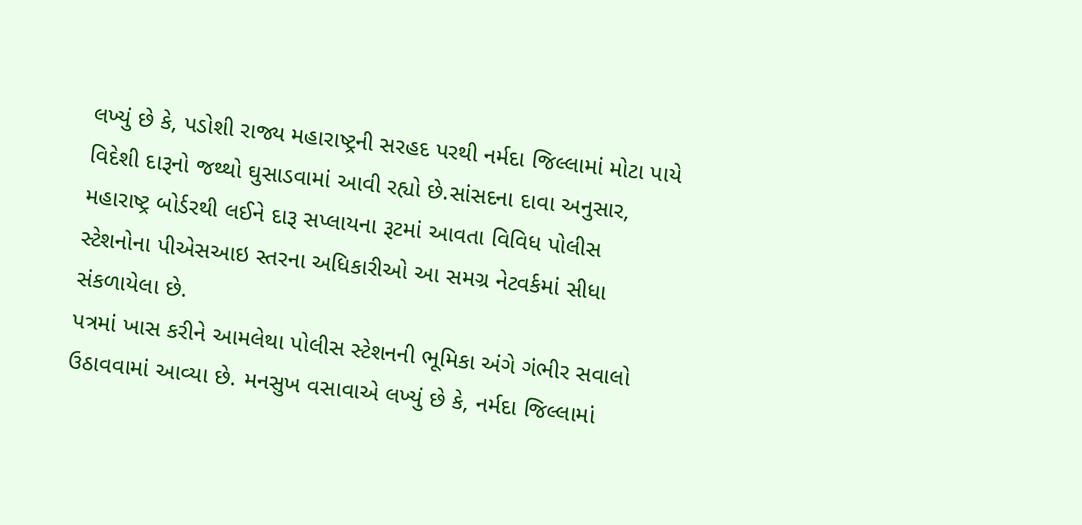લખ્યું છે કે, પડોશી રાજ્ય મહારાષ્ટ્રની સરહદ પરથી નર્મદા જિલ્લામાં મોટા પાયે વિદેશી દારૂનો જથ્થો ઘુસાડવામાં આવી રહ્યો છે.સાંસદના દાવા અનુસાર, મહારાષ્ટ્ર બોર્ડરથી લઈને દારૂ સપ્લાયના રૂટમાં આવતા વિવિધ પોલીસ સ્ટેશનોના પીએસઆઇ સ્તરના અધિકારીઓ આ સમગ્ર નેટવર્કમાં સીધા સંકળાયેલા છે.
પત્રમાં ખાસ કરીને આમલેથા પોલીસ સ્ટેશનની ભૂમિકા અંગે ગંભીર સવાલો ઉઠાવવામાં આવ્યા છે. મનસુખ વસાવાએ લખ્યું છે કે, નર્મદા જિલ્લામાં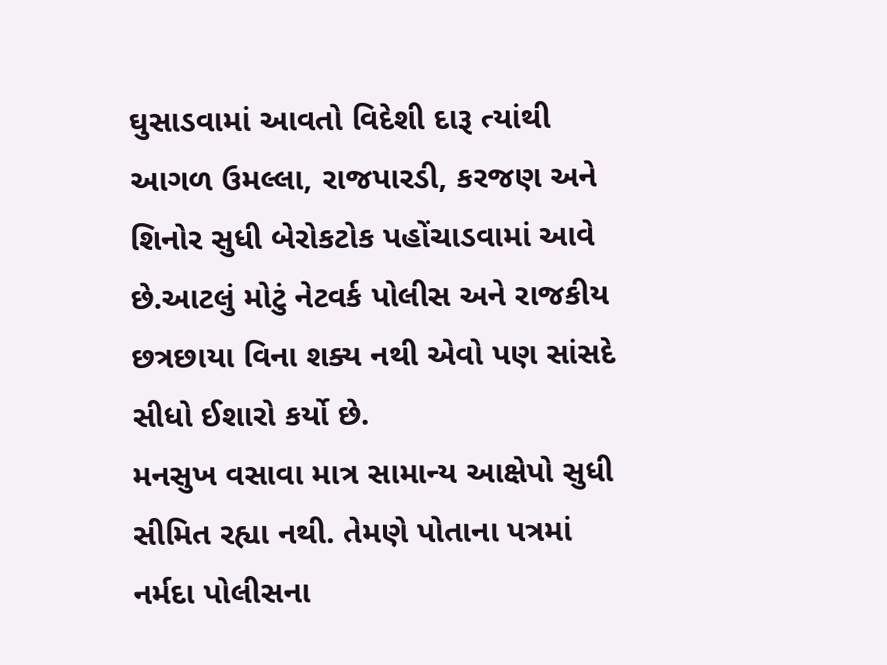ઘુસાડવામાં આવતો વિદેશી દારૂ ત્યાંથી આગળ ઉમલ્લા, રાજપારડી, કરજણ અને શિનોર સુધી બેરોકટોક પહોંચાડવામાં આવે છે.આટલું મોટું નેટવર્ક પોલીસ અને રાજકીય છત્રછાયા વિના શક્ય નથી એવો પણ સાંસદે સીધો ઈશારો કર્યો છે.
મનસુખ વસાવા માત્ર સામાન્ય આક્ષેપો સુધી સીમિત રહ્યા નથી. તેમણે પોતાના પત્રમાં નર્મદા પોલીસના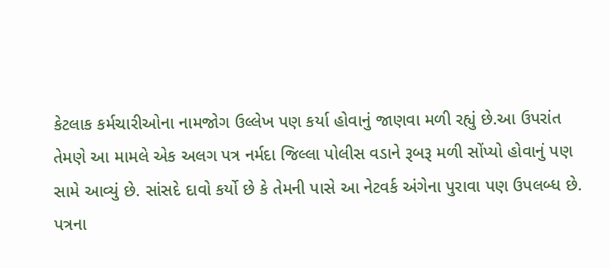કેટલાક કર્મચારીઓના નામજોગ ઉલ્લેખ પણ કર્યા હોવાનું જાણવા મળી રહ્યું છે.આ ઉપરાંત તેમણે આ મામલે એક અલગ પત્ર નર્મદા જિલ્લા પોલીસ વડાને રૂબરૂ મળી સોંપ્યો હોવાનું પણ સામે આવ્યું છે. સાંસદે દાવો કર્યો છે કે તેમની પાસે આ નેટવર્ક અંગેના પુરાવા પણ ઉપલબ્ધ છે.
પત્રના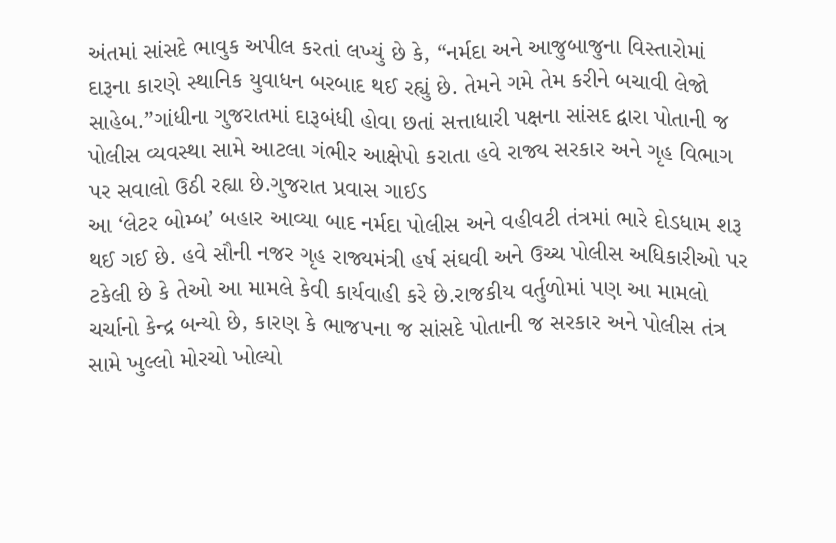અંતમાં સાંસદે ભાવુક અપીલ કરતાં લખ્યું છે કે, “નર્મદા અને આજુબાજુના વિસ્તારોમાં દારૂના કારણે સ્થાનિક યુવાધન બરબાદ થઈ રહ્યું છે. તેમને ગમે તેમ કરીને બચાવી લેજો સાહેબ.”ગાંધીના ગુજરાતમાં દારૂબંધી હોવા છતાં સત્તાધારી પક્ષના સાંસદ દ્વારા પોતાની જ પોલીસ વ્યવસ્થા સામે આટલા ગંભીર આક્ષેપો કરાતા હવે રાજ્ય સરકાર અને ગૃહ વિભાગ પર સવાલો ઉઠી રહ્યા છે.ગુજરાત પ્રવાસ ગાઈડ
આ ‘લેટર બોમ્બ’ બહાર આવ્યા બાદ નર્મદા પોલીસ અને વહીવટી તંત્રમાં ભારે દોડધામ શરૂ થઈ ગઈ છે. હવે સૌની નજર ગૃહ રાજ્યમંત્રી હર્ષ સંઘવી અને ઉચ્ચ પોલીસ અધિકારીઓ પર ટકેલી છે કે તેઓ આ મામલે કેવી કાર્યવાહી કરે છે.રાજકીય વર્તુળોમાં પણ આ મામલો ચર્ચાનો કેન્દ્ર બન્યો છે, કારણ કે ભાજપના જ સાંસદે પોતાની જ સરકાર અને પોલીસ તંત્ર સામે ખુલ્લો મોરચો ખોલ્યો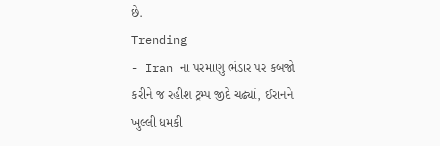છે.
Trending
- Iran ના પરમાણુ ભંડાર પર કબજો કરીને જ રહીશ ટ્રમ્પ જીદે ચઢ્યાં, ઈરાનને ખુલ્લી ધમકી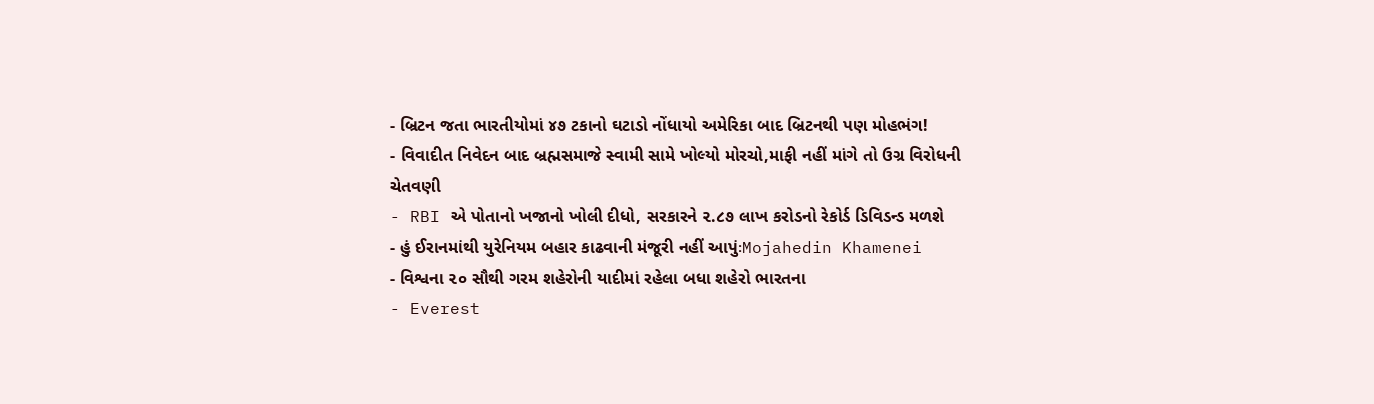- બ્રિટન જતા ભારતીયોમાં ૪૭ ટકાનો ઘટાડો નોંધાયો અમેરિકા બાદ બ્રિટનથી પણ મોહભંગ!
- વિવાદીત નિવેદન બાદ બ્રહ્મસમાજે સ્વામી સામે ખોલ્યો મોરચો,માફી નહીં માંગે તો ઉગ્ર વિરોધની ચેતવણી
- RBI એ પોતાનો ખજાનો ખોલી દીધો, સરકારને ૨.૮૭ લાખ કરોડનો રેકોર્ડ ડિવિડન્ડ મળશે
- હું ઈરાનમાંથી યુરેનિયમ બહાર કાઢવાની મંજૂરી નહીં આપુંઃMojahedin Khamenei
- વિશ્વના ૨૦ સૌથી ગરમ શહેરોની યાદીમાં રહેલા બધા શહેરો ભારતના
- Everest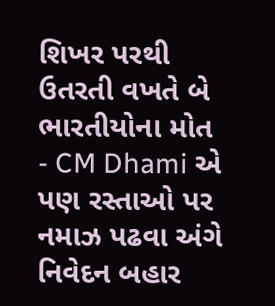શિખર પરથી ઉતરતી વખતે બે ભારતીયોના મોત
- CM Dhami એ પણ રસ્તાઓ પર નમાઝ પઢવા અંગે નિવેદન બહાર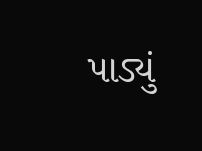પાડ્યું